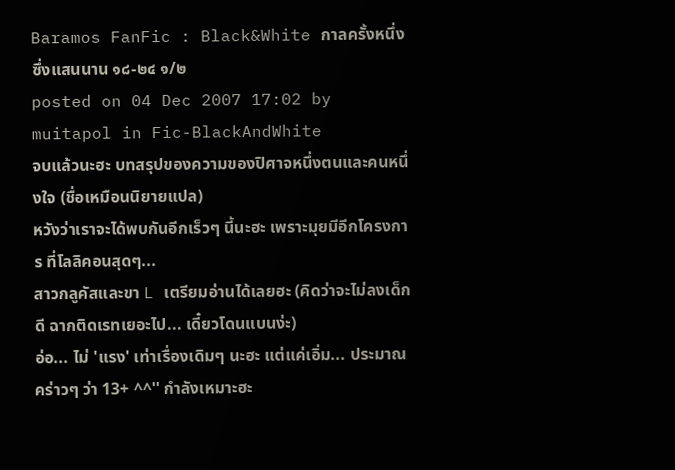Baramos FanFic : Black&White กาลครั้งหนึ่ง ซึ่งแสนนาน ๑๘-๒๔ ๑/๒
posted on 04 Dec 2007 17:02 by muitapol in Fic-BlackAndWhite
จบแล้วนะฮะ บทสรุปของความของปิศาจหนึ่งตนและคนหนึ่งใจ (ชื่อเหมือนนิยายแปล)
หวังว่าเราจะได้พบกันอีกเร็วๆ นี้นะฮะ เพราะมุยมีอีกโครงการ ที่โลลิคอนสุดๆ...
สาวกลูคัสและขา L เตรียมอ่านได้เลยฮะ (คิดว่าจะไม่ลงเด็กดี ฉากติดเรทเยอะไป... เดี๋ยวโดนแบนง่ะ)
อ่อ... ไม่ 'แรง' เท่าเรื่องเดิมๆ นะฮะ แต่แค่เอิ่ม... ประมาณคร่าวๆ ว่า 13+ ^^'' กำลังเหมาะฮะ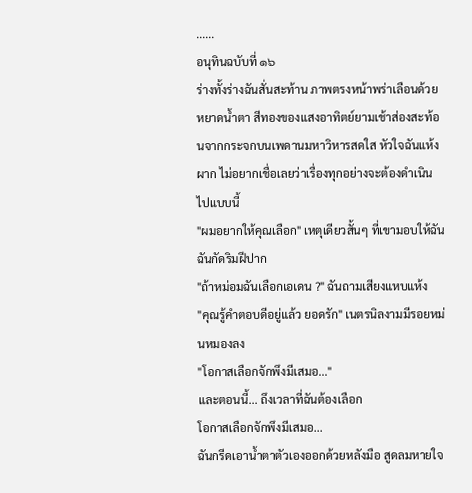......
อนุทินฉบับที่ ๑๖
ร่างทั้งร่างฉันสั่นสะท้าน ภาพตรงหน้าพร่าเลือนด้วยหยาดน้ำตา สีทองของแสงอาทิตย์ยามเช้าส่องสะท้อนจากกระจกบนเพดานมหาวิหารสดใส หัวใจฉันแห้งผาก ไม่อยากเชื่อเลยว่าเรื่องทุกอย่างจะต้องดำเนินไปแบบนี้
"ผมอยากให้คุณเลือก" เหตุเดียวสั้นๆ ที่เขามอบให้ฉัน ฉันกัดริมฝีปาก
"ถ้าหม่อมฉันเลือกเอเดน ?" ฉันถามเสียงแหบแห้ง
"คุณรู้คำตอบดีอยู่แล้ว ยอดรัก" เนตรนิลงามมีรอยหม่นหมองลง
"โอกาสเลือกจักพึงมีเสมอ..."
และตอนนี้... ถึงเวลาที่ฉันต้องเลือก
โอกาสเลือกจักพึงมีเสมอ...
ฉันกรีดเอาน้ำตาตัวเองออกด้วยหลังมือ สูดลมหายใจ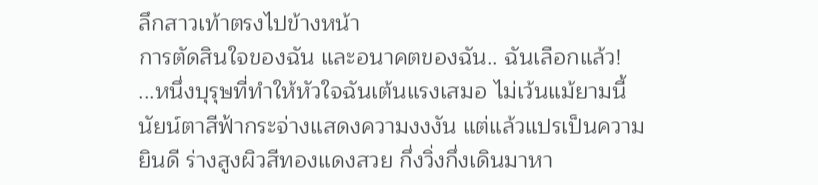ลึกสาวเท้าตรงไปข้างหน้า
การตัดสินใจของฉัน และอนาคตของฉัน.. ฉันเลือกแล้ว!
...หนึ่งบุรุษที่ทำให้หัวใจฉันเต้นแรงเสมอ ไม่เว้นแม้ยามนี้
นัยน์ตาสีฟ้ากระจ่างแสดงความงงงัน แต่แล้วแปรเป็นความยินดี ร่างสูงผิวสีทองแดงสวย กึ่งวิ่งกึ่งเดินมาหา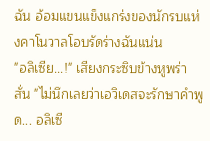ฉัน อ้อมแขนแข็งแกร่งของนักรบแห่งคาโนวาลโอบรัดร่างฉันแน่น
"อลิเซีย...!" เสียงกระซิบข้างหูพร่าสั่น "ไม่นึกเลยว่าเอวิเดสจะรักษาคำพูด... อลิเซี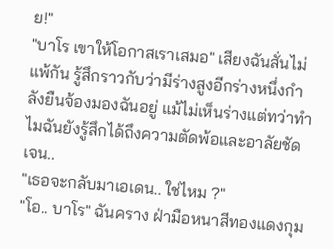ย!"
"บาโร เขาให้โอกาสเราเสมอ" เสียงฉันสั่นไม่แพ้กัน รู้สึกราวกับว่ามีร่างสูงอีกร่างหนึ่งกำลังยืนจ้องมองฉันอยู่ แม้ไม่เห็นร่างแต่ทว่าทำไมฉันยังรู้สึกได้ถึงความตัดพ้อและอาลัยชัดเจน..
"เธอจะกลับมาเอเดน.. ใช่ไหม ?"
"โอ.. บาโร" ฉันคราง ฝ่ามือหนาสีทองแดงกุม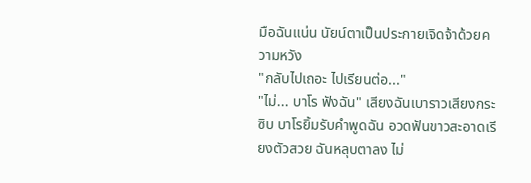มือฉันแน่น นัยน์ตาเป็นประกายเจิดจ้าด้วยความหวัง
"กลับไปเถอะ ไปเรียนต่อ..."
"ไม่... บาโร ฟังฉัน" เสียงฉันเบาราวเสียงกระซิบ บาโรยิ้มรับคำพูดฉัน อวดฟันขาวสะอาดเรียงตัวสวย ฉันหลุบตาลง ไม่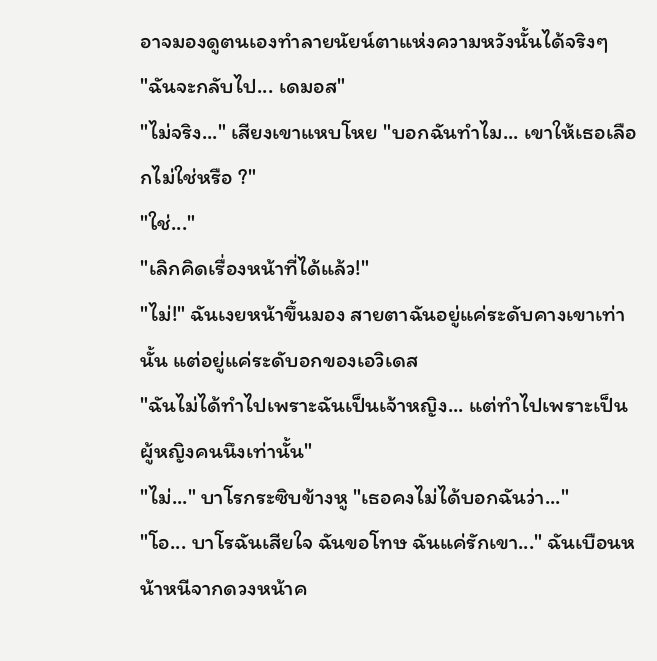อาจมองดูตนเองทำลายนัยน์ตาแห่งความหวังนั้นได้จริงๆ
"ฉันจะกลับไป... เดมอส"
"ไม่จริง..." เสียงเขาแหบโหย "บอกฉันทำไม... เขาให้เธอเลือกไม่ใช่หรือ ?"
"ใช่..."
"เลิกคิดเรื่องหน้าที่ได้แล้ว!"
"ไม่!" ฉันเงยหน้าขึ้นมอง สายตาฉันอยู่แค่ระดับคางเขาเท่านั้น แต่อยู่แค่ระดับอกของเอวิเดส
"ฉันไม่ได้ทำไปเพราะฉันเป็นเจ้าหญิง... แต่ทำไปเพราะเป็นผู้หญิงคนนึงเท่านั้น"
"ไม่..." บาโรกระซิบข้างหู "เธอคงไม่ได้บอกฉันว่า..."
"โอ... บาโรฉันเสียใจ ฉันขอโทษ ฉันแค่รักเขา..." ฉันเบือนหน้าหนีจากดวงหน้าค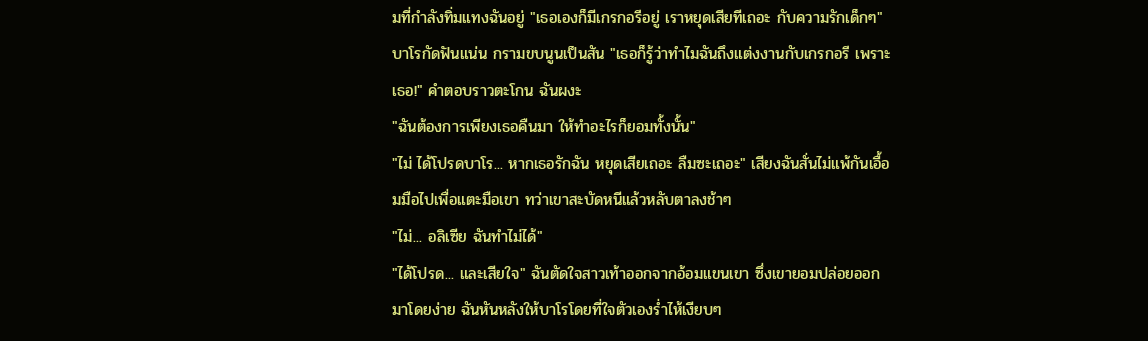มที่กำลังทิ่มแทงฉันอยู่ "เธอเองก็มีเกรกอรีอยู่ เราหยุดเสียทีเถอะ กับความรักเด็กๆ"
บาโรกัดฟันแน่น กรามขบนูนเป็นสัน "เธอก็รู้ว่าทำไมฉันถึงแต่งงานกับเกรกอรี เพราะเธอ!" คำตอบราวตะโกน ฉันผงะ
"ฉันต้องการเพียงเธอคืนมา ให้ทำอะไรก็ยอมทั้งนั้น"
"ไม่ ได้โปรดบาโร... หากเธอรักฉัน หยุดเสียเถอะ ลืมซะเถอะ" เสียงฉันสั่นไม่แพ้กันเอื้อมมือไปเพื่อแตะมือเขา ทว่าเขาสะบัดหนีแล้วหลับตาลงช้าๆ
"ไม่... อลิเซีย ฉันทำไม่ได้"
"ได้โปรด... และเสียใจ" ฉันตัดใจสาวเท้าออกจากอ้อมแขนเขา ซึ่งเขายอมปล่อยออกมาโดยง่าย ฉันหันหลังให้บาโรโดยที่ใจตัวเองร่ำไห้เงียบๆ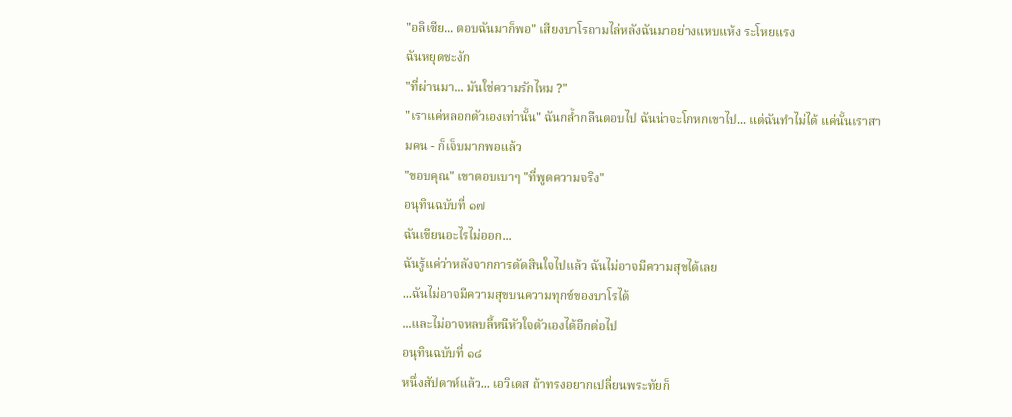"อลิเซีย... ตอบฉันมาก็พอ" เสียงบาโรถามไล่หลังฉันมาอย่างแหบแห้ง ระโหยแรง
ฉันหยุดชะงัก
"ที่ผ่านมา... มันใช่ความรักไหม ?"
"เราแค่หลอกตัวเองเท่านั้น" ฉันกล้ำกลืนตอบไป ฉันน่าจะโกหกเขาไป... แต่ฉันทำไม่ได้ แค่นั้นเราสามคน - ก็เจ็บมากพอแล้ว
"ขอบคุณ" เขาตอบเบาๆ "ที่พูดความจริง"
อนุทินฉบับที่ ๑๗
ฉันเขียนอะไรไม่ออก...
ฉันรู้แค่ว่าหลังจากการตัดสินใจไปแล้ว ฉันไม่อาจมีความสุขได้เลย
...ฉันไม่อาจมีความสุขบนความทุกข์ของบาโรได้
...และไม่อาจหลบลี้หนีหัวใจตัวเองได้อีกต่อไป
อนุทินฉบับที่ ๑๘
หนึ่งสัปดาห์แล้ว... เอวิเดส ถ้าทรงอยากเปลี่ยนพระทัยก็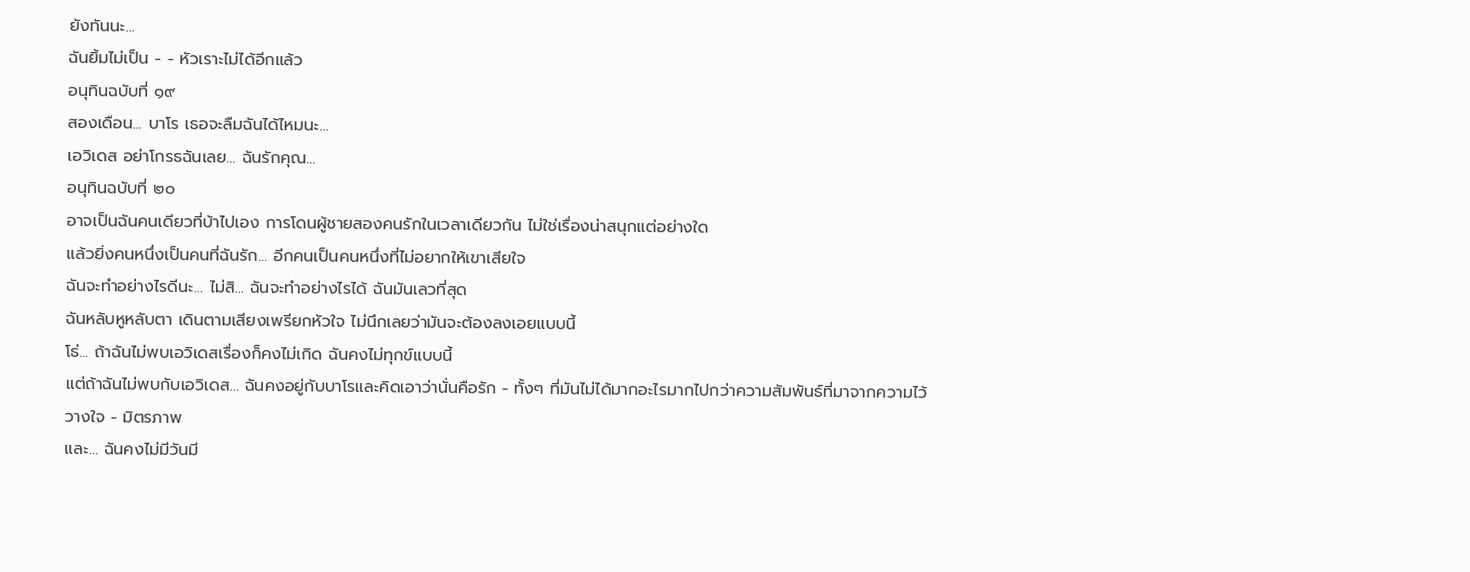ยังทันนะ...
ฉันยิ้มไม่เป็น - - หัวเราะไม่ได้อีกแล้ว
อนุทินฉบับที่ ๑๙
สองเดือน... บาโร เธอจะลืมฉันได้ไหมนะ...
เอวิเดส อย่าโกรธฉันเลย... ฉันรักคุณ...
อนุทินฉบับที่ ๒๐
อาจเป็นฉันคนเดียวที่บ้าไปเอง การโดนผู้ชายสองคนรักในเวลาเดียวกัน ไม่ใช่เรื่องน่าสนุกแต่อย่างใด
แล้วยิ่งคนหนึ่งเป็นคนที่ฉันรัก... อีกคนเป็นคนหนึ่งที่ไม่อยากให้เขาเสียใจ
ฉันจะทำอย่างไรดีนะ... ไม่สิ... ฉันจะทำอย่างไรได้ ฉันมันเลวที่สุด
ฉันหลับหูหลับตา เดินตามเสียงเพรียกหัวใจ ไม่นึกเลยว่ามันจะต้องลงเอยแบบนี้
โธ่... ถ้าฉันไม่พบเอวิเดสเรื่องก็คงไม่เกิด ฉันคงไม่ทุกข์แบบนี้
แต่ถ้าฉันไม่พบกับเอวิเดส... ฉันคงอยู่กับบาโรและคิดเอาว่านั่นคือรัก - ทั้งๆ ที่มันไม่ได้มากอะไรมากไปกว่าความสัมพันธ์ที่มาจากความไว้วางใจ - มิตรภาพ
และ... ฉันคงไม่มีวันมี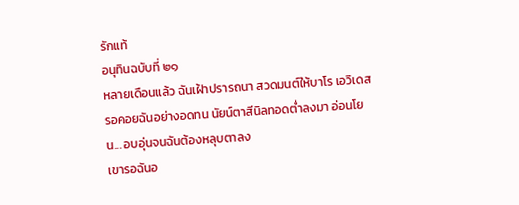รักแท้
อนุทินฉบับที่ ๒๑
หลายเดือนแล้ว ฉันเฝ้าปรารถนา สวดมนต์ให้บาโร เอวิเดสรอคอยฉันอย่างอดทน นัยน์ตาสีนิลทอดต่ำลงมา อ่อนโยน... อบอุ่นจนฉันต้องหลุบตาลง
เขารอฉันอ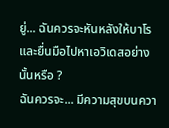ยู่... ฉันควรจะหันหลังให้บาโร และยื่นมือไปหาเอวิเดสอย่างนั้นหรือ ?
ฉันควรจะ... มีความสุขบนควา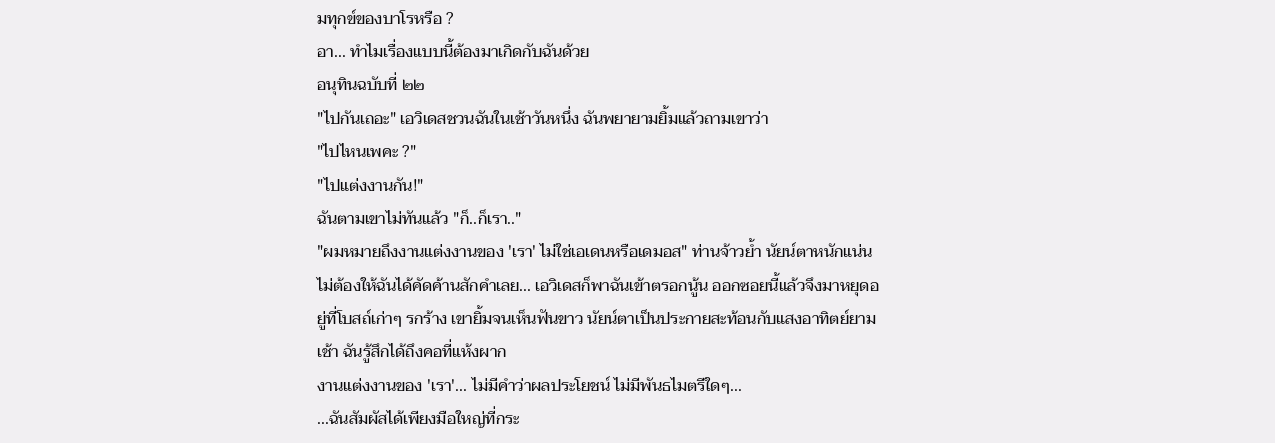มทุกข์ของบาโรหรือ ?
อา... ทำไมเรื่องแบบนี้ต้องมาเกิดกับฉันด้วย
อนุทินฉบับที่ ๒๒
"ไปกันเถอะ" เอวิเดสชวนฉันในเช้าวันหนึ่ง ฉันพยายามยิ้มแล้วถามเขาว่า
"ไปไหนเพคะ ?"
"ไปแต่งงานกัน!"
ฉันตามเขาไม่ทันแล้ว "ก็..ก็เรา.."
"ผมหมายถึงงานแต่งงานของ 'เรา' ไม่ใช่เอเดนหรือเดมอส" ท่านจ้าวย้ำ นัยน์ตาหนักแน่น
ไม่ต้องให้ฉันได้คัดค้านสักคำเลย... เอวิเดสก็พาฉันเข้าตรอกนู้น ออกซอยนี้แล้วจึงมาหยุดอยู่ที่โบสถ์เก่าๆ รกร้าง เขายิ้มจนเห็นฟันขาว นัยน์ตาเป็นประกายสะท้อนกับแสงอาทิตย์ยามเช้า ฉันรู้สึกได้ถึงคอที่แห้งผาก
งานแต่งงานของ 'เรา'... ไม่มีคำว่าผลประโยชน์ ไม่มีพันธไมตรีใดๆ...
...ฉันสัมผัสได้เพียงมือใหญ่ที่กระ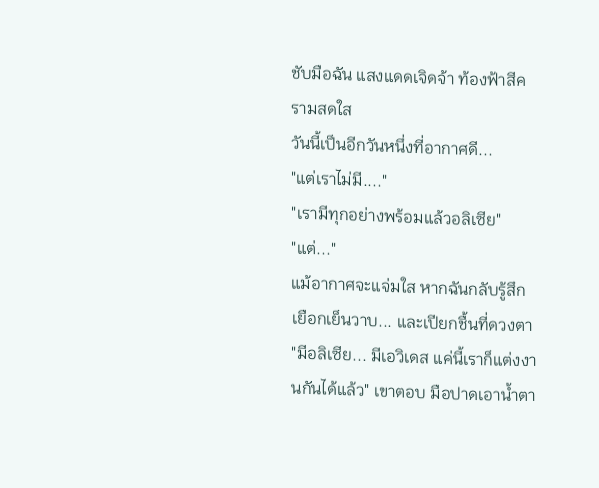ชับมือฉัน แสงแดดเจิดจ้า ท้องฟ้าสีครามสดใส
วันนี้เป็นอีกวันหนึ่งที่อากาศดี...
"แต่เราไม่มี...."
"เรามีทุกอย่างพร้อมแล้วอลิเซีย"
"แต่..."
แม้อากาศจะแจ่มใส หากฉันกลับรู้สึกเยือกเย็นวาบ... และเปียกชื้นที่ดวงตา
"มีอลิเซีย... มีเอวิเดส แค่นี้เราก็แต่งงานกันได้แล้ว" เขาตอบ มือปาดเอาน้ำตา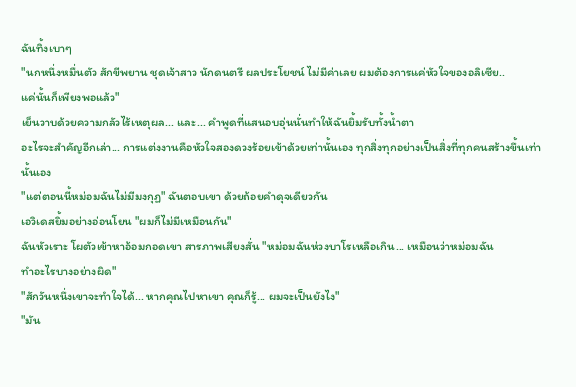ฉันทิ้งเบาๆ
"นกหนึ่งหมื่นตัว สักขีพยาน ชุดเจ้าสาว นักดนตรี ผลประโยชน์ ไม่มีค่าเลย ผมต้องการแค่หัวใจของอลิเซีย..
แค่นั้นก็เพียงพอแล้ว"
เย็นวาบด้วยความกลัวไร้เหตุผล... และ... คำพูดที่แสนอบอุ่นนั่นทำให้ฉันยิ้มรับทั้งน้ำตา
อะไรจะสำคัญอีกเล่า... การแต่งงานคือหัวใจสองดวงร้อยเข้าด้วยเท่านั้นเอง ทุกสิ่งทุกอย่างเป็นสิ่งที่ทุกคนสร้างขึ้นเท่านั้นเอง
"แต่ตอนนี้หม่อมฉันไม่มีมงกุฏ" ฉันตอบเขา ด้วยถ้อยคำดุจเดียวกัน
เอวิเดสยิ้มอย่างอ่อนโยน "ผมก็ไม่มีเหมือนกัน"
ฉันหัวเราะ โผตัวเข้าหาอ้อมกอดเขา สารภาพเสียงสั่น "หม่อมฉันห่วงบาโรเหลือเกิน... เหมือนว่าหม่อมฉัน
ทำอะไรบางอย่างผิด"
"สักวันหนึ่งเขาจะทำใจได้... หากคุณไปหาเขา คุณก็รู้... ผมจะเป็นยังไง"
"มัน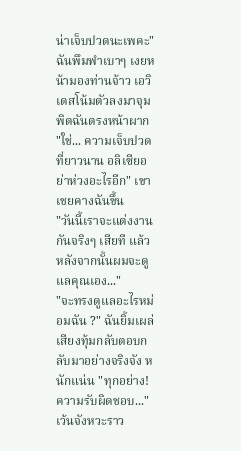น่าเจ็บปวดนะเพคะ" ฉันพึมพำเบาๆ เงยหน้ามองท่านจ้าว เอวิเดสโน้มตัวลงมาจุมพิตฉันตรงหน้าผาก
"ใช่... ความเจ็บปวดที่ยาวนาน อลิเซียอย่าห่วงอะไรอีก" เขาเชยคางฉันขึ้น
"วันนี้เราจะแต่งงานกันจริงๆ เสียที แล้วหลังจากนั้นผมจะดูแลคุณเอง..."
"จะทรงดูแลอะไรหม่อมฉัน ?" ฉันยิ้มเผล่
เสียงทุ้มกลับตอบกลับมาอย่างจริงจัง หนักแน่น "ทุกอย่าง! ความรับผิดชอบ..." เว้นจังหวะราว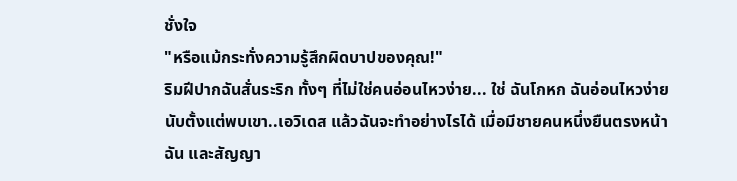ชั่งใจ
"หรือแม้กระทั่งความรู้สึกผิดบาปของคุณ!"
ริมฝีปากฉันสั่นระริก ทั้งๆ ที่ไม่ใช่คนอ่อนไหวง่าย... ใช่ ฉันโกหก ฉันอ่อนไหวง่ายนับตั้งแต่พบเขา..เอวิเดส แล้วฉันจะทำอย่างไรได้ เมื่อมีชายคนหนึ่งยืนตรงหน้าฉัน และสัญญา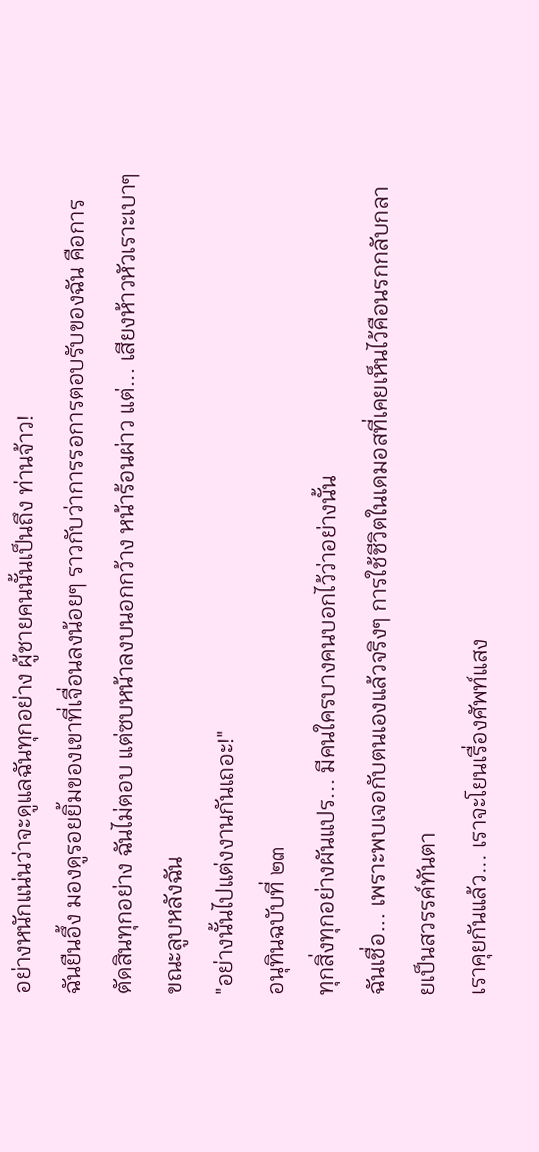อย่างหนักแน่นว่าจะดูแลฉันทุกอย่าง ผู้ชายคนนั้นเป็นถึง ท่านจ้าว!
ฉันยืนอึ้ง มองดูรอยยิ้มของเขาที่เจื่อนลงน้อยๆ ราวกับว่าการรอการตอบรับของฉัน คือการตัดสินทุกอย่าง ฉันไม่ตอบ แต่ซบหน้าลงบนอกกว้าง หน้าร้อนผ่าว แต่... เสียงห้าวหัวเราะเบาๆ ขณะลูบหลังฉัน
"อย่างนั้นไปแต่งงานกันเถอะ!"
อนุทินฉบับที่ ๒๓
ทุกสิ่งทุกอย่างผันแปร... มีคนใครบางคนบอกไว้ว่าอย่างนั้น
ฉันเชื่อ... เพราะพบเจอกับตนเองแล้วจริงๆ การใช้ชีวิตในเดมอสที่เคยเห็นไว้คือนรกกลับกลายเป็นสวรรค์ทันตา
เราคุยกันแล้ว... เราจะโยนเรื่องศัพท์แสง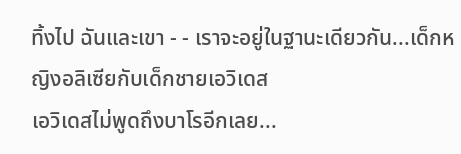ทิ้งไป ฉันและเขา - - เราจะอยู่ในฐานะเดียวกัน...เด็กหญิงอลิเซียกับเด็กชายเอวิเดส
เอวิเดสไม่พูดถึงบาโรอีกเลย...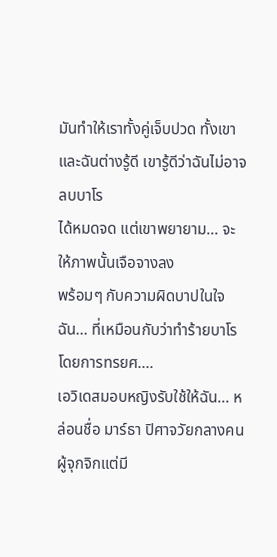มันทำให้เราทั้งคู่เจ็บปวด ทั้งเขาและฉันต่างรู้ดี เขารู้ดีว่าฉันไม่อาจลบบาโร
ได้หมดจด แต่เขาพยายาม... จะให้ภาพนั้นเจือจางลง
พร้อมๆ กับความผิดบาปในใจฉัน... ที่เหมือนกับว่าทำร้ายบาโร โดยการทรยศ....
เอวิเดสมอบหญิงรับใช้ให้ฉัน... หล่อนชื่อ มาร์ธา ปิศาจวัยกลางคน ผู้จุกจิกแต่มี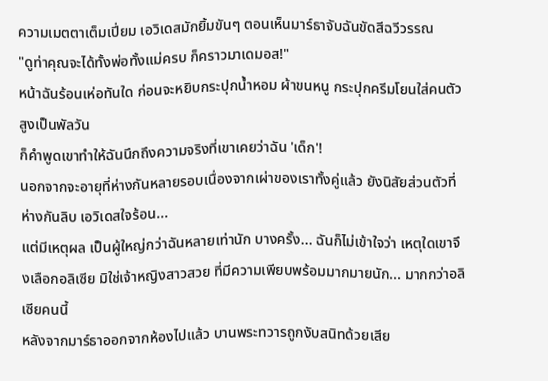ความเมตตาเต็มเปี่ยม เอวิเดสมักยิ้มขันๆ ตอนเห็นมาร์ธาจับฉันขัดสีฉวีวรรณ
"ดูท่าคุณจะได้ทั้งพ่อทั้งแม่ครบ ก็คราวมาเดมอส!"
หน้าฉันร้อนเห่อทันใด ก่อนจะหยิบกระปุกน้ำหอม ผ้าขนหนู กระปุกครีมโยนใส่คนตัวสูงเป็นพัลวัน
ก็คำพูดเขาทำให้ฉันนึกถึงความจริงที่เขาเคยว่าฉัน 'เด็ก'!
นอกจากจะอายุที่ห่างกันหลายรอบเนื่องจากเผ่าของเราทั้งคู่แล้ว ยังนิสัยส่วนตัวที่ห่างกันลิบ เอวิเดสใจร้อน...
แต่มีเหตุผล เป็นผู้ใหญ่กว่าฉันหลายเท่านัก บางครั้ง... ฉันก็ไม่เข้าใจว่า เหตุใดเขาจึงเลือกอลิเซีย มิใช่เจ้าหญิงสาวสวย ที่มีความเพียบพร้อมมากมายนัก... มากกว่าอลิเซียคนนี้
หลังจากมาร์ธาออกจากห้องไปแล้ว บานพระทวารถูกงับสนิทด้วยเสีย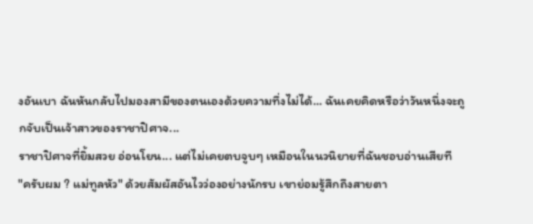งอันเบา ฉันหันกลับไปมองสามีของตนเองด้วยความทึ่งไม่ได้... ฉันเคยคิดหรือว่าวันหนึ่งจะถูกจับเป็นเจ้าสาวของราชาปิศาจ...
ราชาปิศาจที่ยิ้มสวย อ่อนโยน... แต่ไม่เคยตบจูบๆ เหมือนในนวนิยายที่ฉันชอบอ่านเสียที
"ครับผม ? แม่ทูลหัว" ด้วยสัมผัสอันไวว่องอย่างนักรบ เขาย่อมรู้สึกถึงสายตา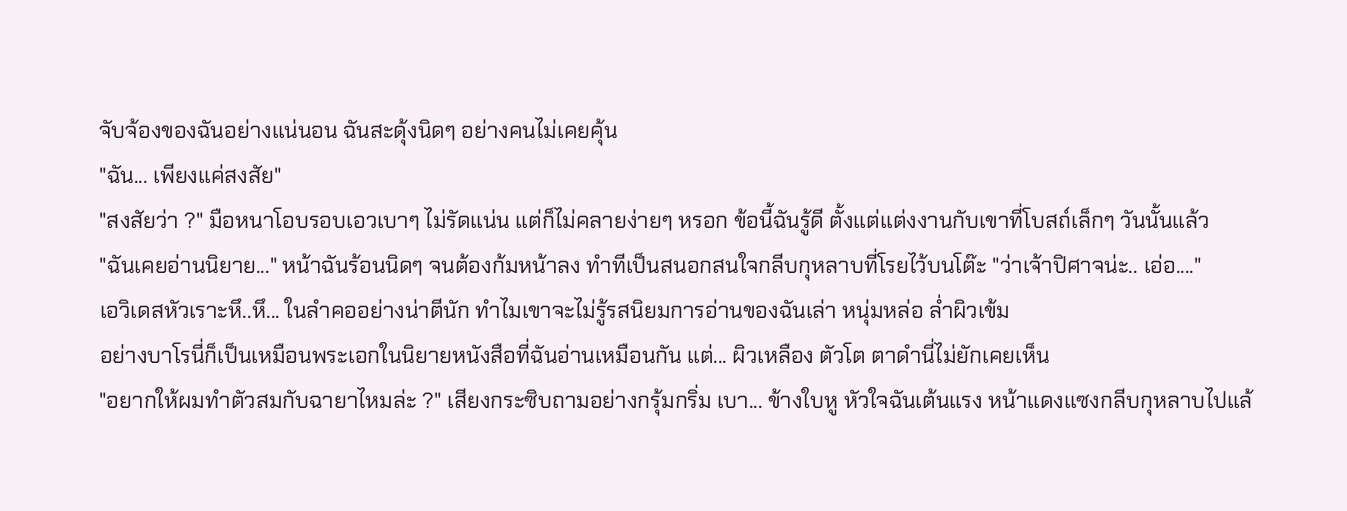จับจ้องของฉันอย่างแน่นอน ฉันสะดุ้งนิดๆ อย่างคนไม่เคยคุ้น
"ฉัน... เพียงแค่สงสัย"
"สงสัยว่า ?" มือหนาโอบรอบเอวเบาๆ ไม่รัดแน่น แต่ก็ไม่คลายง่ายๆ หรอก ข้อนี้ฉันรู้ดี ตั้งแต่แต่งงานกับเขาที่โบสถ์เล็กๆ วันนั้นแล้ว
"ฉันเคยอ่านนิยาย..." หน้าฉันร้อนนิดๆ จนต้องก้มหน้าลง ทำทีเป็นสนอกสนใจกลีบกุหลาบที่โรยไว้บนโต๊ะ "ว่าเจ้าปิศาจน่ะ.. เอ่อ...."
เอวิเดสหัวเราะหึ..หึ... ในลำคออย่างน่าตีนัก ทำไมเขาจะไม่รู้รสนิยมการอ่านของฉันเล่า หนุ่มหล่อ ล่ำผิวเข้ม
อย่างบาโรนี่ก็เป็นเหมือนพระเอกในนิยายหนังสือที่ฉันอ่านเหมือนกัน แต่... ผิวเหลือง ตัวโต ตาดำนี่ไม่ยักเคยเห็น
"อยากให้ผมทำตัวสมกับฉายาไหมล่ะ ?" เสียงกระซิบถามอย่างกรุ้มกริ่ม เบา... ข้างใบหู หัวใจฉันเต้นแรง หน้าแดงแซงกลีบกุหลาบไปแล้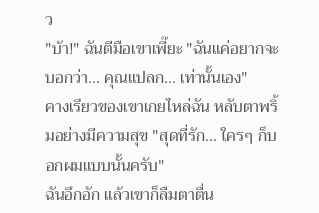ว
"บ้า!" ฉันตีมือเขาเพี๊ยะ "ฉันแค่อยากจะบอกว่า... คุณแปลก... เท่านั้นเอง"
คางเรียวของเขาเกยไหล่ฉัน หลับตาพริ้มอย่างมีความสุข "สุดที่รัก... ใครๆ ก็บอกผมแบบนั้นครับ"
ฉันอึกอัก แล้วเขาก็ลืมตาตื่น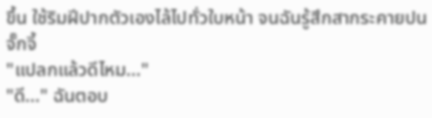ขึ้น ใช้ริมฝีปากตัวเองไล้ไปทั่วใบหน้า จนฉันรู้สึกสากระคายปนจั๊กจี้
"แปลกแล้วดีไหม..."
"ดี..." ฉันตอบ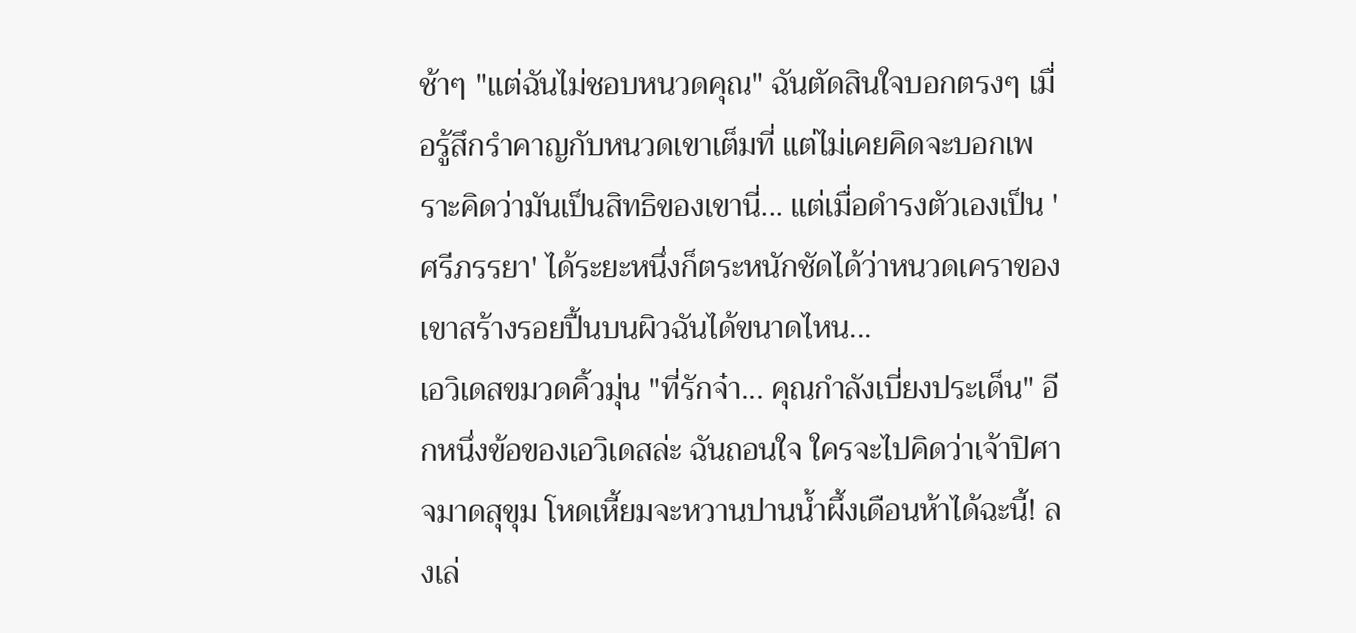ช้าๆ "แต่ฉันไม่ชอบหนวดคุณ" ฉันตัดสินใจบอกตรงๆ เมื่อรู้สึกรำคาญกับหนวดเขาเต็มที่ แต่ไม่เคยคิดจะบอกเพราะคิดว่ามันเป็นสิทธิของเขานี่... แต่เมื่อดำรงตัวเองเป็น 'ศรีภรรยา' ได้ระยะหนึ่งก็ตระหนักชัดได้ว่าหนวดเคราของเขาสร้างรอยปื้นบนผิวฉันได้ขนาดไหน...
เอวิเดสขมวดคิ้วมุ่น "ที่รักจ๋า... คุณกำลังเบี่ยงประเด็น" อีกหนึ่งข้อของเอวิเดสล่ะ ฉันถอนใจ ใครจะไปคิดว่าเจ้าปิศาจมาดสุขุม โหดเหี้ยมจะหวานปานน้ำผึ้งเดือนห้าได้ฉะนี้! ลงเล่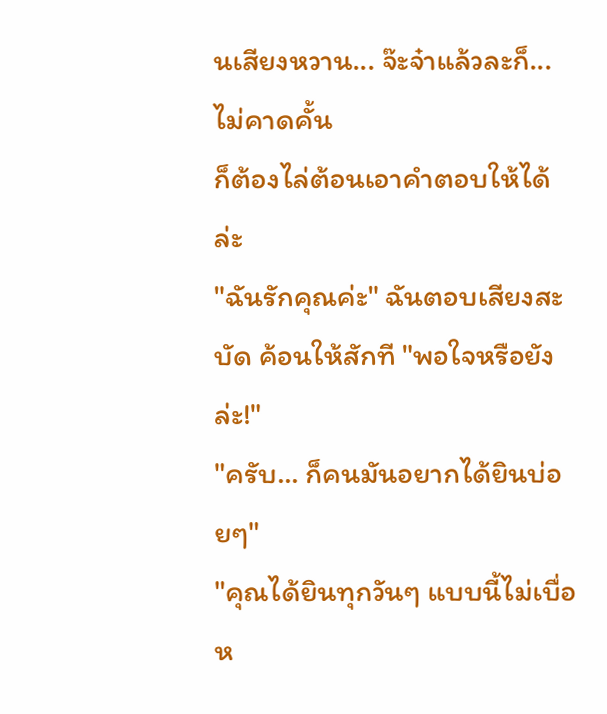นเสียงหวาน... จ๊ะจ๋าแล้วละก็... ไม่คาดคั้น
ก็ต้องไล่ต้อนเอาคำตอบให้ได้ล่ะ
"ฉันรักคุณค่ะ" ฉันตอบเสียงสะบัด ค้อนให้สักที "พอใจหรือยังล่ะ!"
"ครับ... ก็คนมันอยากได้ยินบ่อยๆ"
"คุณได้ยินทุกวันๆ แบบนี้ไม่เบื่อห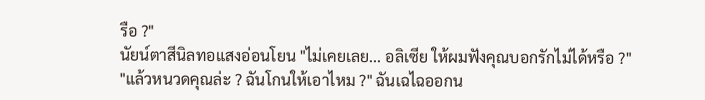รือ ?"
นัยน์ตาสีนิลทอแสงอ่อนโยน "ไม่เคยเลย... อลิเซีย ให้ผมฟังคุณบอกรักไม่ได้หรือ ?"
"แล้วหนวดคุณล่ะ ? ฉันโกนให้เอาไหม ?" ฉันเฉไฉออกน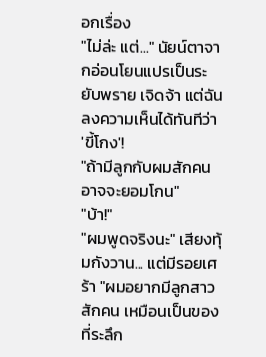อกเรื่อง
"ไม่ล่ะ แต่..." นัยน์ตาจากอ่อนโยนแปรเป็นระยับพราย เจิดจ้า แต่ฉันลงความเห็นได้ทันทีว่า 'ขี้โกง'!
"ถ้ามีลูกกับผมสักคนอาจจะยอมโกน"
"บ้า!"
"ผมพูดจริงนะ" เสียงทุ้มกังวาน... แต่มีรอยเศร้า "ผมอยากมีลูกสาวสักคน เหมือนเป็นของที่ระลึก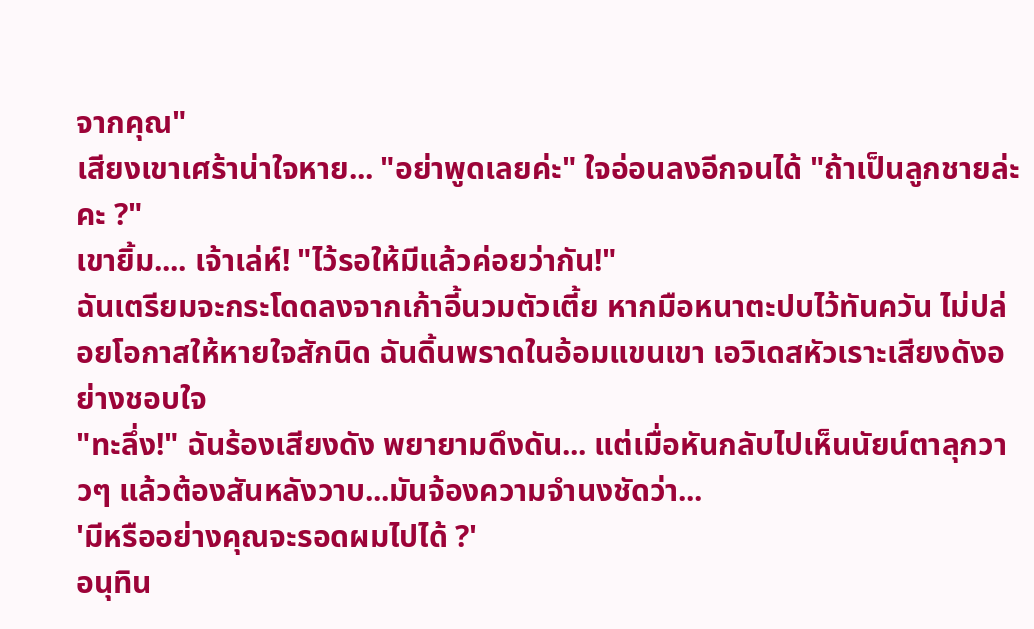จากคุณ"
เสียงเขาเศร้าน่าใจหาย... "อย่าพูดเลยค่ะ" ใจอ่อนลงอีกจนได้ "ถ้าเป็นลูกชายล่ะคะ ?"
เขายิ้ม.... เจ้าเล่ห์! "ไว้รอให้มีแล้วค่อยว่ากัน!"
ฉันเตรียมจะกระโดดลงจากเก้าอี้นวมตัวเตี้ย หากมือหนาตะปบไว้ทันควัน ไม่ปล่อยโอกาสให้หายใจสักนิด ฉันดิ้นพราดในอ้อมแขนเขา เอวิเดสหัวเราะเสียงดังอย่างชอบใจ
"ทะลึ่ง!" ฉันร้องเสียงดัง พยายามดึงดัน... แต่เมื่อหันกลับไปเห็นนัยน์ตาลุกวาวๆ แล้วต้องสันหลังวาบ...มันจ้องความจำนงชัดว่า...
'มีหรืออย่างคุณจะรอดผมไปได้ ?'
อนุทิน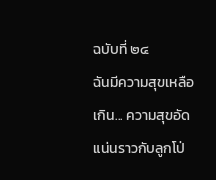ฉบับที่ ๒๔
ฉันมีความสุขเหลือเกิน... ความสุขอัดแน่นราวกับลูกโป่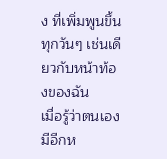ง ที่เพิ่มพูนขึ้นทุกวันๆ เช่นเดียวกับหน้าท้องของฉัน
เมื่อรู้ว่าตนเองมีอีกห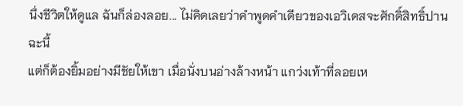นึ่งชีวิตให้ดูแล ฉันก็ล่องลอย... ไม่คิดเลยว่าคำพูดคำเดียวของเอวิเดสจะศักดิ์สิทธิ์ปานฉะนี้
แต่ก็ต้องยิ้มอย่างมีชัยให้เขา เมื่อนั่งบนอ่างล้างหน้า แกว่งเท้าที่ลอยเห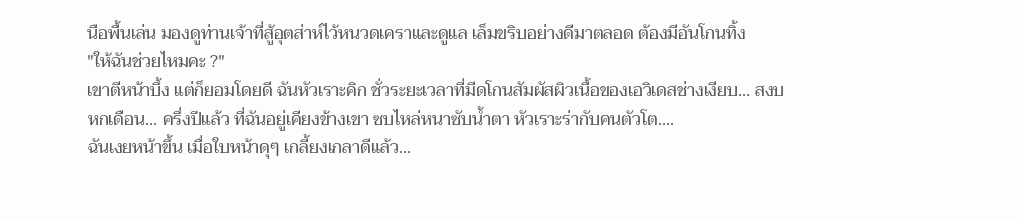นือพื้นเล่น มองดูท่านเจ้าที่สู้อุตส่าห์ไว้หนวดเคราและดูแล เล็มขริบอย่างดีมาตลอด ต้องมีอันโกนทิ้ง
"ให้ฉันช่วยไหมคะ ?"
เขาตีหน้าบึ้ง แต่ก็ยอมโดยดี ฉันหัวเราะคิก ชั่วระยะเวลาที่มีดโกนสัมผัสผิวเนื้อของเอวิเดสช่างเงียบ... สงบ
หกเดือน... ครึ่งปีแล้ว ที่ฉันอยู่เคียงข้างเขา ซบไหล่หนาซับน้ำตา หัวเราะร่ากับคนตัวโต....
ฉันเงยหน้าขึ้น เมื่อใบหน้าดุๆ เกลี้ยงเกลาดีแล้ว...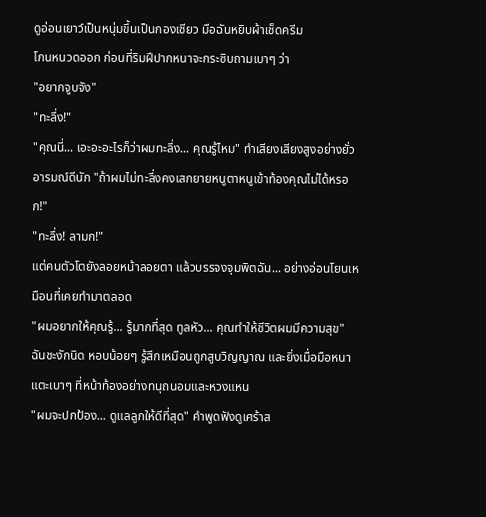ดูอ่อนเยาว์เป็นหนุ่มขึ้นเป็นกองเชียว มือฉันหยิบผ้าเช็ดครีม
โกนหนวดออก ก่อนที่ริมฝีปากหนาจะกระซิบถามเบาๆ ว่า
"อยากจูบจัง"
"ทะลึ่ง!"
"คุณนี่... เอะอะอะไรก็ว่าผมทะลึ่ง... คุณรู้ไหม" ทำเสียงเสียงสูงอย่างยั่วอารมณ์ดีนัก "ถ้าผมไม่ทะลึ่งคงเสกยายหนูตาหนูเข้าท้องคุณไม่ได้หรอก!"
"ทะลึ่ง! ลามก!"
แต่คนตัวโตยังลอยหน้าลอยตา แล้วบรรจงจุมพิตฉัน... อย่างอ่อนโยนเหมือนที่เคยทำมาตลอด
"ผมอยากให้คุณรู้... รู้มากที่สุด ทูลหัว... คุณทำให้ชีวิตผมมีความสุข"
ฉันชะงักนิด หอบน้อยๆ รู้สึกเหมือนถูกสูบวิญญาณ และยิ่งเมื่อมือหนาแตะเบาๆ ที่หน้าท้องอย่างทนุถนอมและหวงแหน
"ผมจะปกป้อง... ดูแลลูกให้ดีที่สุด" คำพูดฟังดูเศร้าส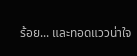ร้อย... และทอดแววน่าใจ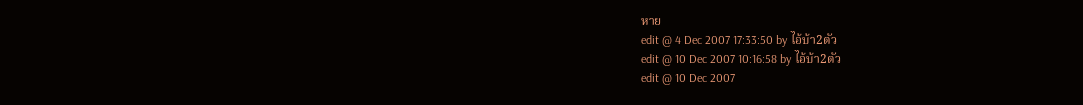หาย
edit @ 4 Dec 2007 17:33:50 by ไอ้บ้า2ตัว
edit @ 10 Dec 2007 10:16:58 by ไอ้บ้า2ตัว
edit @ 10 Dec 2007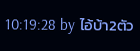10:19:28 by ไอ้บ้า2ตัว